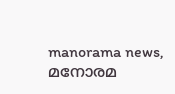manorama news, മനോരമ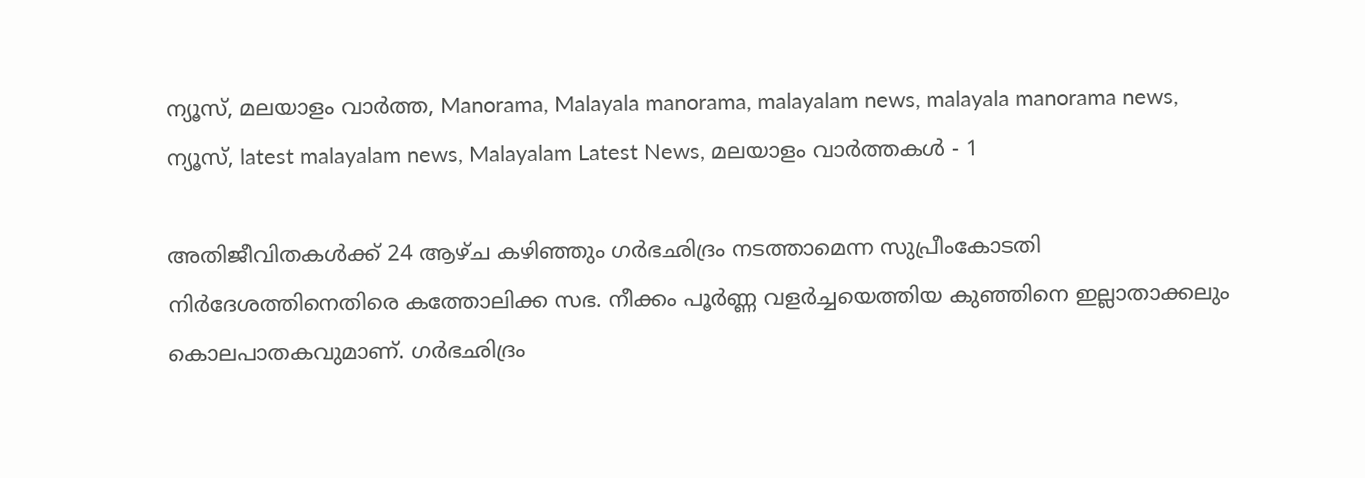ന്യൂസ്, മലയാളം വാർത്ത, Manorama, Malayala manorama, malayalam news, malayala manorama news, ന്യൂസ്‌, latest malayalam news, Malayalam Latest News, മലയാളം വാർത്തകൾ - 1

അതിജീവിതകള്‍ക്ക് 24 ആഴ്ച കഴിഞ്ഞും ഗർഭഛിദ്രം നടത്താമെന്ന സുപ്രീംകോടതി നിർദേശത്തിനെതിരെ കത്തോലിക്ക സഭ. നീക്കം പൂർണ്ണ വളർച്ചയെത്തിയ കുഞ്ഞിനെ ഇല്ലാതാക്കലും കൊലപാതകവുമാണ്. ഗർഭഛിദ്രം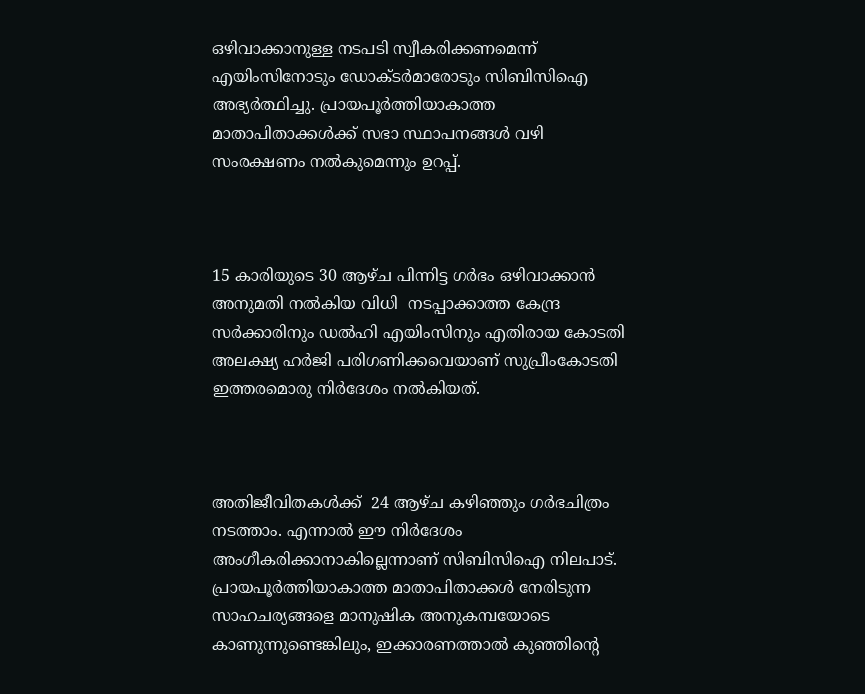ഒഴിവാക്കാനുള്ള നടപടി സ്വീകരിക്കണമെന്ന് എയിംസിനോടും ഡോക്ടർമാരോടും സിബിസിഐ അഭ്യർത്ഥിച്ചു. പ്രായപൂർത്തിയാകാത്ത മാതാപിതാക്കൾക്ക് സഭാ സ്ഥാപനങ്ങൾ വഴി സംരക്ഷണം നല്‍കുമെന്നും ഉറപ്പ്.



15 കാരിയുടെ 30 ആഴ്ച പിന്നിട്ട ഗര്‍ഭം ഒഴിവാക്കാന്‍ അനുമതി നല്‍കിയ വിധി  നടപ്പാക്കാത്ത കേന്ദ്ര സര്‍ക്കാരിനും ഡല്‍ഹി എയിംസിനും എതിരായ കോടതി അലക്ഷ്യ ഹര്‍ജി പരിഗണിക്കവെയാണ് സുപ്രീംകോടതി ഇത്തരമൊരു നിര്‍ദേശം നല്‍കിയത്.



അതിജീവിതകള്‍ക്ക്  24 ആഴ്ച കഴിഞ്ഞും ഗർഭചിത്രം നടത്താം. എന്നാല്‍ ഈ നിര്‍ദേശം അംഗീകരിക്കാനാകില്ലെന്നാണ് സിബിസിഐ നിലപാട്.  പ്രായപൂർത്തിയാകാത്ത മാതാപിതാക്കൾ നേരിടുന്ന സാഹചര്യങ്ങളെ മാനുഷിക അനുകമ്പയോടെ കാണുന്നുണ്ടെങ്കിലും, ഇക്കാരണത്താല്‍ കുഞ്ഞിന്റെ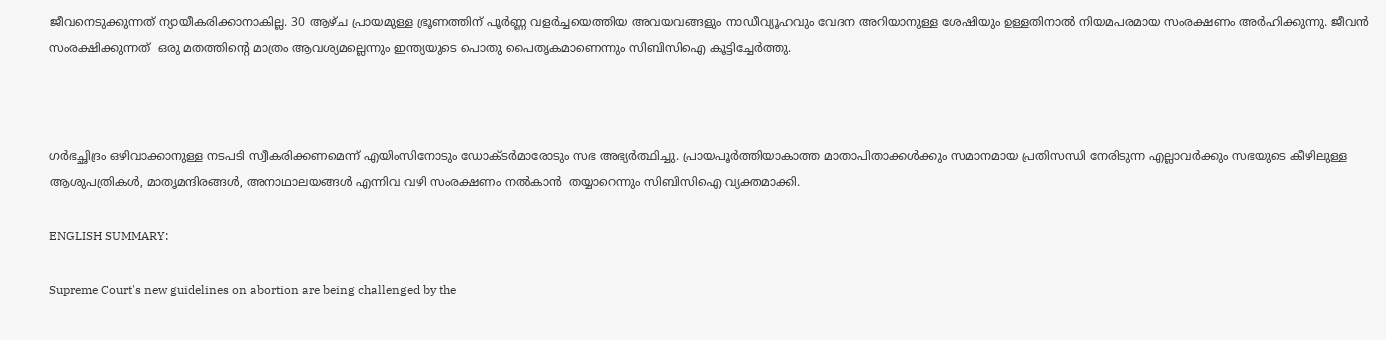ജീവനെടുക്കുന്നത് ന്യായീകരിക്കാനാകില്ല. 30 ആഴ്ച പ്രായമുള്ള ഭ്രൂണത്തിന് പൂർണ്ണ വളർച്ചയെത്തിയ അവയവങ്ങളും നാഡീവ്യൂഹവും വേദന അറിയാനുള്ള ശേഷിയും ഉള്ളതിനാൽ നിയമപരമായ സംരക്ഷണം അർഹിക്കുന്നു. ജീവൻ സംരക്ഷിക്കുന്നത്  ഒരു മതത്തിന്റെ മാത്രം ആവശ്യമല്ലെന്നും ഇന്ത്യയുടെ പൊതു പൈതൃകമാണെന്നും സിബിസിഐ കൂട്ടിച്ചേർത്തു.



ഗർഭച്ഛിദ്രം ഒഴിവാക്കാനുള്ള നടപടി സ്വീകരിക്കണമെന്ന് എയിംസിനോടും ഡോക്ടർമാരോടും സഭ അഭ്യർത്ഥിച്ചു. പ്രായപൂർത്തിയാകാത്ത മാതാപിതാക്കൾക്കും സമാനമായ പ്രതിസന്ധി നേരിടുന്ന എല്ലാവർക്കും സഭയുടെ കീഴിലുള്ള ആശുപത്രികൾ, മാതൃമന്ദിരങ്ങൾ, അനാഥാലയങ്ങൾ എന്നിവ വഴി സംരക്ഷണം നൽകാൻ  തയ്യാറെന്നും സിബിസിഐ വ്യക്തമാക്കി.

ENGLISH SUMMARY:

Supreme Court's new guidelines on abortion are being challenged by the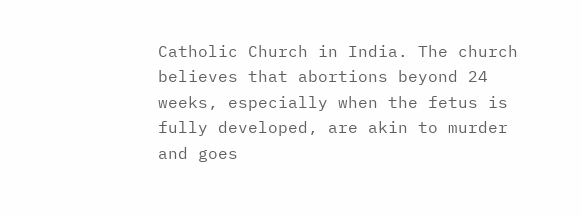Catholic Church in India. The church believes that abortions beyond 24 weeks, especially when the fetus is fully developed, are akin to murder and goes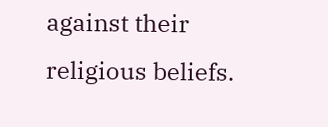against their religious beliefs.